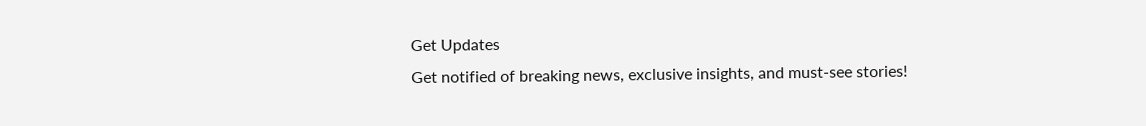Get Updates
Get notified of breaking news, exclusive insights, and must-see stories!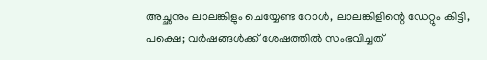അച്ഛനും ലാലങ്കിളും ചെയ്യേണ്ട റോള്‍, ലാലങ്കിളിന്റെ ഡേറ്റും കിട്ടി, പക്ഷെ; വര്‍ഷങ്ങള്‍ക്ക് ശേഷത്തില്‍ സംഭവിച്ചത്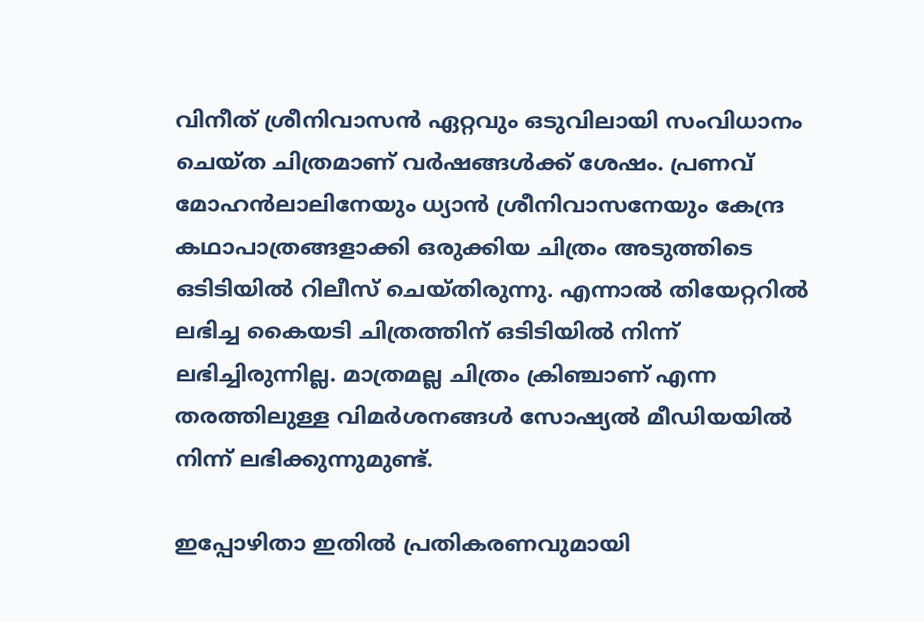വിനീത് ശ്രീനിവാസന്‍ ഏറ്റവും ഒടുവിലായി സംവിധാനം ചെയ്ത ചിത്രമാണ് വര്‍ഷങ്ങള്‍ക്ക് ശേഷം. പ്രണവ് മോഹന്‍ലാലിനേയും ധ്യാന്‍ ശ്രീനിവാസനേയും കേന്ദ്ര കഥാപാത്രങ്ങളാക്കി ഒരുക്കിയ ചിത്രം അടുത്തിടെ ഒടിടിയില്‍ റിലീസ് ചെയ്തിരുന്നു. എന്നാല്‍ തിയേറ്ററില്‍ ലഭിച്ച കൈയടി ചിത്രത്തിന് ഒടിടിയില്‍ നിന്ന് ലഭിച്ചിരുന്നില്ല. മാത്രമല്ല ചിത്രം ക്രിഞ്ചാണ് എന്ന തരത്തിലുള്ള വിമര്‍ശനങ്ങള്‍ സോഷ്യല്‍ മീഡിയയില്‍ നിന്ന് ലഭിക്കുന്നുമുണ്ട്.

ഇപ്പോഴിതാ ഇതില്‍ പ്രതികരണവുമായി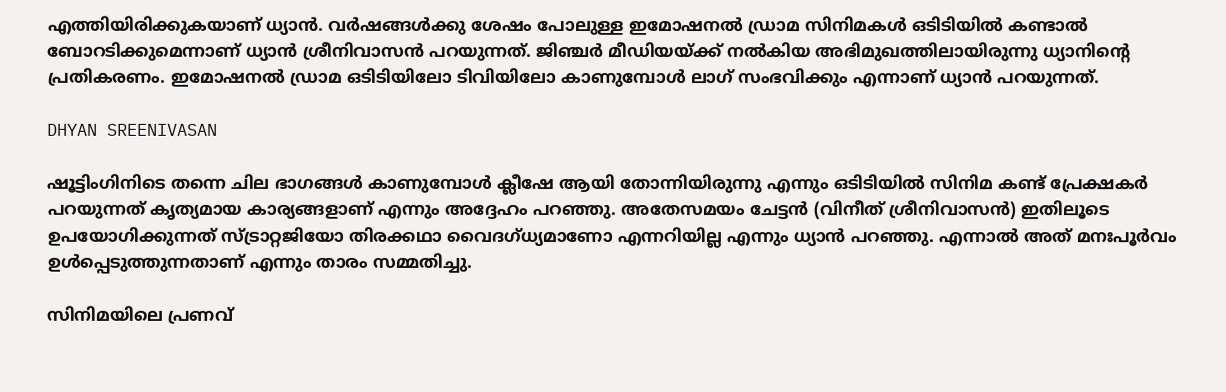എത്തിയിരിക്കുകയാണ് ധ്യാന്‍. വര്‍ഷങ്ങള്‍ക്കു ശേഷം പോലുള്ള ഇമോഷനല്‍ ഡ്രാമ സിനിമകള്‍ ഒടിടിയില്‍ കണ്ടാല്‍ ബോറടിക്കുമെന്നാണ് ധ്യാന്‍ ശ്രീനിവാസന്‍ പറയുന്നത്. ജിഞ്ചര്‍ മീഡിയയ്ക്ക് നല്‍കിയ അഭിമുഖത്തിലായിരുന്നു ധ്യാനിന്റെ പ്രതികരണം. ഇമോഷനല്‍ ഡ്രാമ ഒടിടിയിലോ ടിവിയിലോ കാണുമ്പോള്‍ ലാഗ് സംഭവിക്കും എന്നാണ് ധ്യാന്‍ പറയുന്നത്.

DHYAN SREENIVASAN

ഷൂട്ടിംഗിനിടെ തന്നെ ചില ഭാഗങ്ങള്‍ കാണുമ്പോള്‍ ക്ലീഷേ ആയി തോന്നിയിരുന്നു എന്നും ഒടിടിയില്‍ സിനിമ കണ്ട് പ്രേക്ഷകര്‍ പറയുന്നത് കൃത്യമായ കാര്യങ്ങളാണ് എന്നും അദ്ദേഹം പറഞ്ഞു. അതേസമയം ചേട്ടന്‍ (വിനീത് ശ്രീനിവാസന്‍) ഇതിലൂടെ ഉപയോഗിക്കുന്നത് സ്ട്രാറ്റജിയോ തിരക്കഥാ വൈദഗ്ധ്യമാണോ എന്നറിയില്ല എന്നും ധ്യാന്‍ പറഞ്ഞു. എന്നാല്‍ അത് മനഃപൂര്‍വം ഉള്‍പ്പെടുത്തുന്നതാണ് എന്നും താരം സമ്മതിച്ചു.

സിനിമയിലെ പ്രണവ്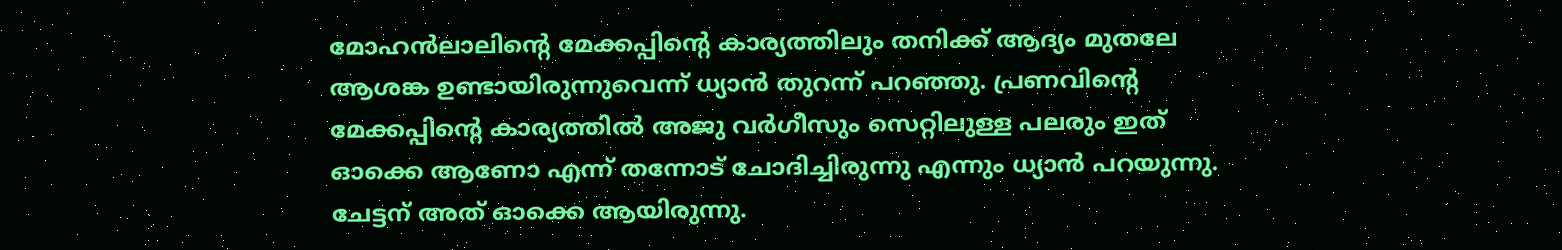മോഹന്‍ലാലിന്റെ മേക്കപ്പിന്റെ കാര്യത്തിലും തനിക്ക് ആദ്യം മുതലേ ആശങ്ക ഉണ്ടായിരുന്നുവെന്ന് ധ്യാന്‍ തുറന്ന് പറഞ്ഞു. പ്രണവിന്റെ മേക്കപ്പിന്റെ കാര്യത്തില്‍ അജു വര്‍ഗീസും സെറ്റിലുള്ള പലരും ഇത് ഓക്കെ ആണോ എന്ന് തന്നോട് ചോദിച്ചിരുന്നു എന്നും ധ്യാന്‍ പറയുന്നു. ചേട്ടന് അത് ഓക്കെ ആയിരുന്നു.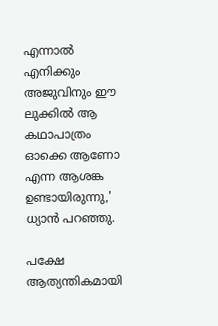എന്നാല്‍ എനിക്കും അജുവിനും ഈ ലുക്കില്‍ ആ കഥാപാത്രം ഓക്കെ ആണോ എന്ന ആശങ്ക ഉണ്ടായിരുന്നു,' ധ്യാന്‍ പറഞ്ഞു.

പക്ഷേ ആത്യന്തികമായി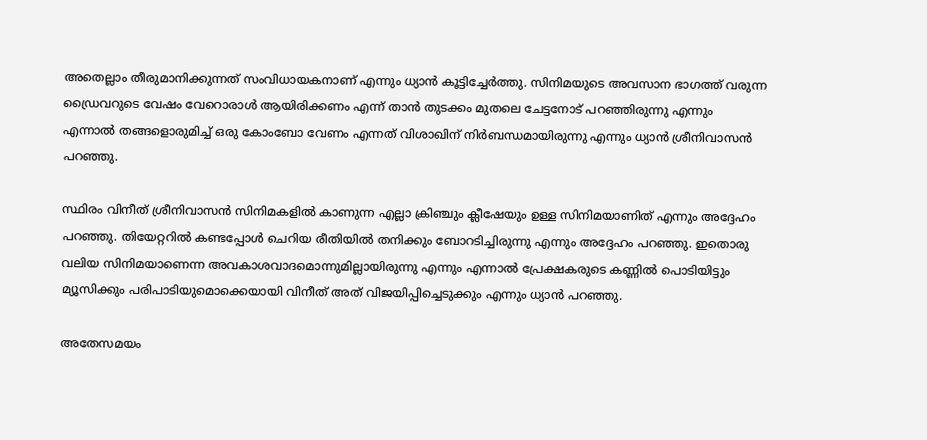അതെല്ലാം തീരുമാനിക്കുന്നത് സംവിധായകനാണ് എന്നും ധ്യാന്‍ കൂട്ടിച്ചേര്‍ത്തു. സിനിമയുടെ അവസാന ഭാഗത്ത് വരുന്ന ഡ്രൈവറുടെ വേഷം വേറൊരാള്‍ ആയിരിക്കണം എന്ന് താന്‍ തുടക്കം മുതലെ ചേട്ടനോട് പറഞ്ഞിരുന്നു എന്നും എന്നാല്‍ തങ്ങളൊരുമിച്ച് ഒരു കോംബോ വേണം എന്നത് വിശാഖിന് നിര്‍ബന്ധമായിരുന്നു എന്നും ധ്യാന്‍ ശ്രീനിവാസന്‍ പറഞ്ഞു.

സ്ഥിരം വിനീത് ശ്രീനിവാസന്‍ സിനിമകളില്‍ കാണുന്ന എല്ലാ ക്രിഞ്ചും ക്ലീഷേയും ഉള്ള സിനിമയാണിത് എന്നും അദ്ദേഹം പറഞ്ഞു. തിയേറ്ററില്‍ കണ്ടപ്പോള്‍ ചെറിയ രീതിയില്‍ തനിക്കും ബോറടിച്ചിരുന്നു എന്നും അദ്ദേഹം പറഞ്ഞു. ഇതൊരു വലിയ സിനിമയാണെന്ന അവകാശവാദമൊന്നുമില്ലായിരുന്നു എന്നും എന്നാല്‍ പ്രേക്ഷകരുടെ കണ്ണില്‍ പൊടിയിട്ടും മ്യൂസിക്കും പരിപാടിയുമൊക്കെയായി വിനീത് അത് വിജയിപ്പിച്ചെടുക്കും എന്നും ധ്യാന്‍ പറഞ്ഞു.

അതേസമയം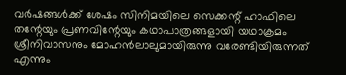വര്‍ഷങ്ങള്‍ക്ക് ശേഷം സിനിമയിലെ സെക്കന്റ് ഹാഫിലെ തന്റേയും പ്രണവിന്റേയും കഥാപാത്രങ്ങളായി യഥാക്രമം ശ്രീനിവാസനും മോഹന്‍ലാലുമായിരുന്നു വരേണ്ടിയിരുന്നത് എന്നും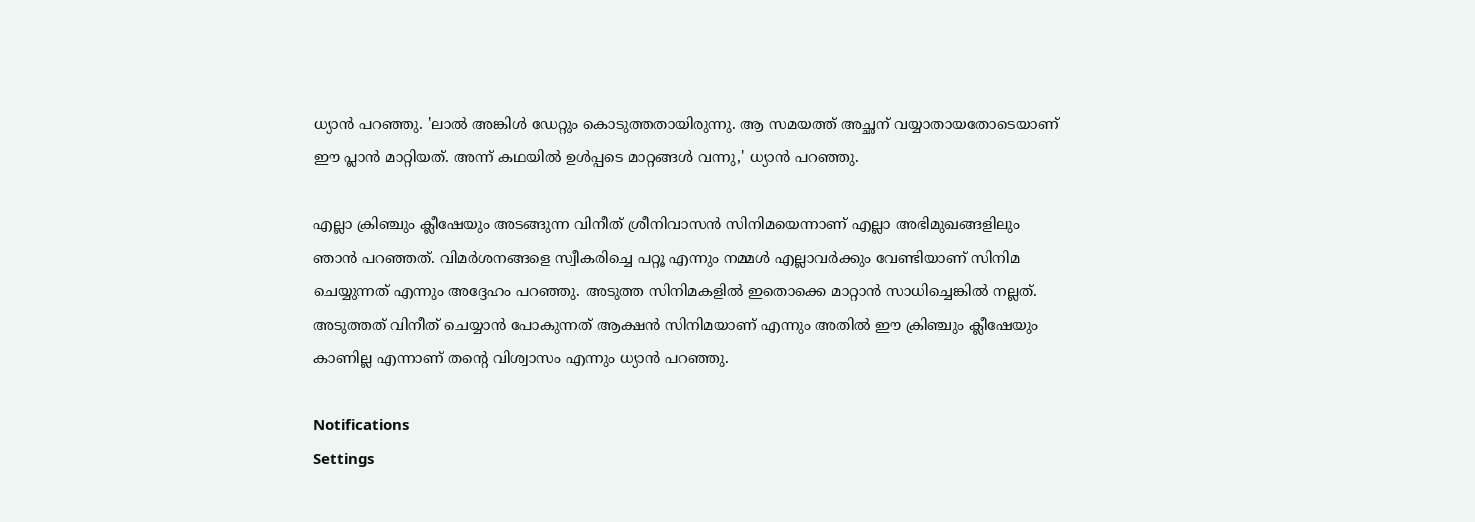ധ്യാന്‍ പറഞ്ഞു. 'ലാല്‍ അങ്കിള്‍ ഡേറ്റും കൊടുത്തതായിരുന്നു. ആ സമയത്ത് അച്ഛന് വയ്യാതായതോടെയാണ് ഈ പ്ലാന്‍ മാറ്റിയത്. അന്ന് കഥയില്‍ ഉള്‍പ്പടെ മാറ്റങ്ങള്‍ വന്നു,' ധ്യാന്‍ പറഞ്ഞു.

എല്ലാ ക്രിഞ്ചും ക്ലീഷേയും അടങ്ങുന്ന വിനീത് ശ്രീനിവാസന്‍ സിനിമയെന്നാണ് എല്ലാ അഭിമുഖങ്ങളിലും ഞാന്‍ പറഞ്ഞത്. വിമര്‍ശനങ്ങളെ സ്വീകരിച്ചെ പറ്റൂ എന്നും നമ്മള്‍ എല്ലാവര്‍ക്കും വേണ്ടിയാണ് സിനിമ ചെയ്യുന്നത് എന്നും അദ്ദേഹം പറഞ്ഞു. അടുത്ത സിനിമകളില്‍ ഇതൊക്കെ മാറ്റാന്‍ സാധിച്ചെങ്കില്‍ നല്ലത്. അടുത്തത് വിനീത് ചെയ്യാന്‍ പോകുന്നത് ആക്ഷന്‍ സിനിമയാണ് എന്നും അതില്‍ ഈ ക്രിഞ്ചും ക്ലീഷേയും കാണില്ല എന്നാണ് തന്റെ വിശ്വാസം എന്നും ധ്യാന്‍ പറഞ്ഞു.

Notifications
Settings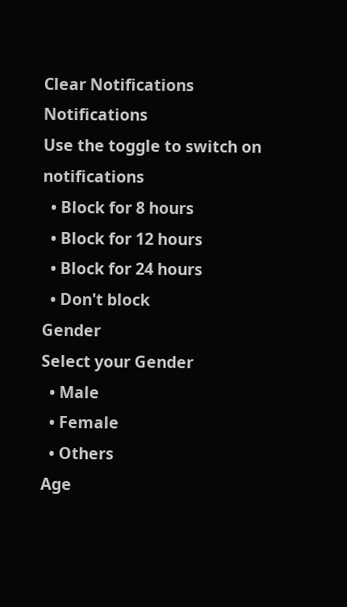Clear Notifications
Notifications
Use the toggle to switch on notifications
  • Block for 8 hours
  • Block for 12 hours
  • Block for 24 hours
  • Don't block
Gender
Select your Gender
  • Male
  • Female
  • Others
Age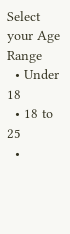Select your Age Range
  • Under 18
  • 18 to 25
  •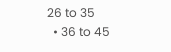26 to 35
  • 36 to 45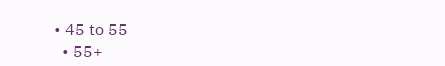• 45 to 55
  • 55+